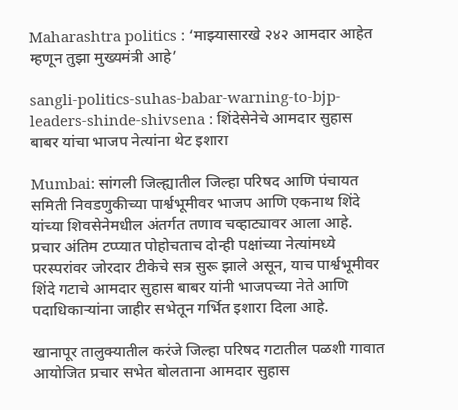Maharashtra politics : ‘माझ्यासारखे २४२ आमदार आहेत म्हणून तुझा मुख्यमंत्री आहे’

sangli-politics-suhas-babar-warning-to-bjp-leaders-shinde-shivsena : शिंदेसेनेचे आमदार सुहास बाबर यांचा भाजप नेत्यांना थेट इशारा

Mumbai: सांगली जिल्ह्यातील जिल्हा परिषद आणि पंचायत समिती निवडणुकीच्या पार्श्वभूमीवर भाजप आणि एकनाथ शिंदे यांच्या शिवसेनेमधील अंतर्गत तणाव चव्हाट्यावर आला आहे. प्रचार अंतिम टप्प्यात पोहोचताच दोन्ही पक्षांच्या नेत्यांमध्ये परस्परांवर जोरदार टीकेचे सत्र सुरू झाले असून, याच पार्श्वभूमीवर शिंदे गटाचे आमदार सुहास बाबर यांनी भाजपच्या नेते आणि पदाधिकाऱ्यांना जाहीर सभेतून गर्भित इशारा दिला आहे.

खानापूर तालुक्यातील करंजे जिल्हा परिषद गटातील पळशी गावात आयोजित प्रचार सभेत बोलताना आमदार सुहास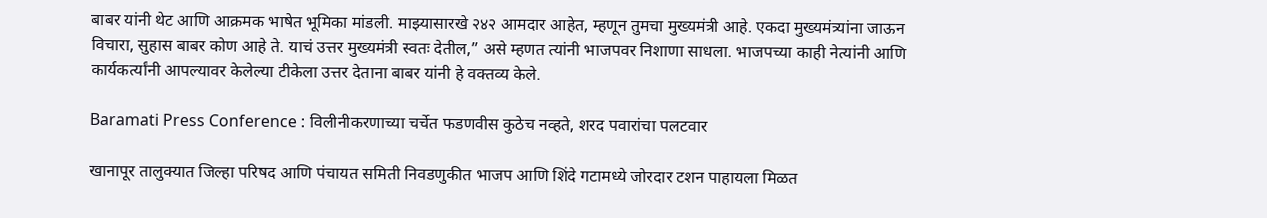बाबर यांनी थेट आणि आक्रमक भाषेत भूमिका मांडली. माझ्यासारखे २४२ आमदार आहेत, म्हणून तुमचा मुख्यमंत्री आहे. एकदा मुख्यमंत्र्यांना जाऊन विचारा, सुहास बाबर कोण आहे ते. याचं उत्तर मुख्यमंत्री स्वतः देतील,” असे म्हणत त्यांनी भाजपवर निशाणा साधला. भाजपच्या काही नेत्यांनी आणि कार्यकर्त्यांनी आपल्यावर केलेल्या टीकेला उत्तर देताना बाबर यांनी हे वक्तव्य केले.

Baramati Press Conference : विलीनीकरणाच्या चर्चेत फडणवीस कुठेच नव्हते, शरद पवारांचा पलटवार

खानापूर तालुक्यात जिल्हा परिषद आणि पंचायत समिती निवडणुकीत भाजप आणि शिंदे गटामध्ये जोरदार टशन पाहायला मिळत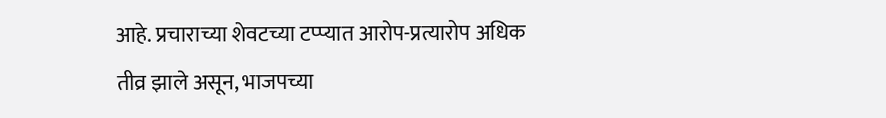आहे. प्रचाराच्या शेवटच्या टप्प्यात आरोप-प्रत्यारोप अधिक तीव्र झाले असून, भाजपच्या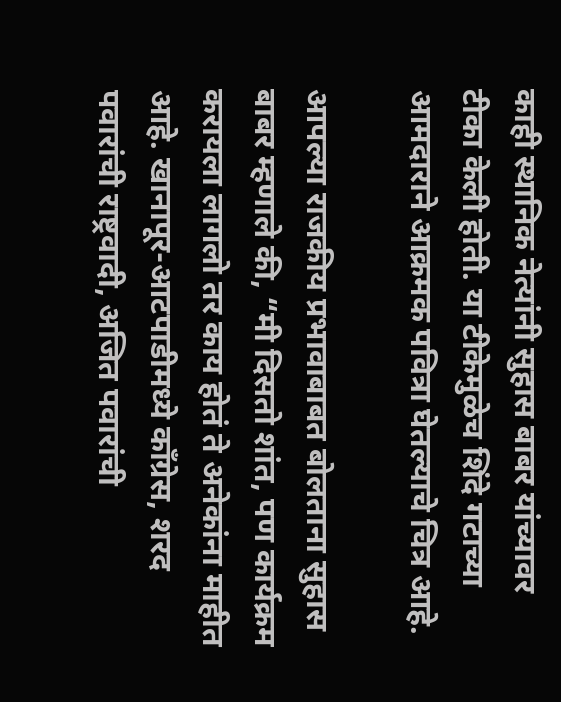काही स्थानिक नेत्यांनी सुहास बाबर यांच्यावर टीका केली होती. या टीकेमुळेच शिंदे गटाच्या आमदाराने आक्रमक पवित्रा घेतल्याचे चित्र आहे.

आपल्या राजकीय प्रभावाबाबत बोलताना सुहास बाबर म्हणाले की, “मी दिसतो शांत, पण कार्यक्रम करायला लागलो तर काय होतं ते अनेकांना माहीत आहे. खानापूर-आटपाडीमध्ये काँग्रेस, शरद पवारांची राष्ट्रवादी, अजित पवारांची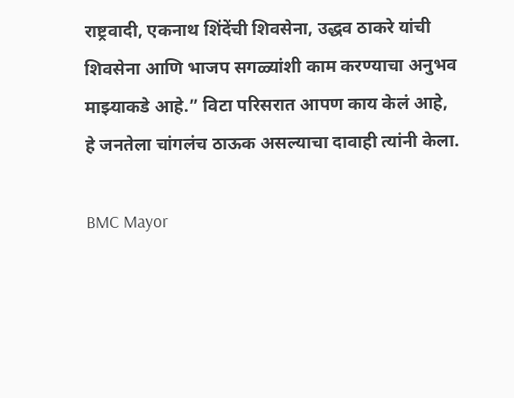राष्ट्रवादी, एकनाथ शिंदेंची शिवसेना, उद्धव ठाकरे यांची शिवसेना आणि भाजप सगळ्यांशी काम करण्याचा अनुभव माझ्याकडे आहे.” विटा परिसरात आपण काय केलं आहे, हे जनतेला चांगलंच ठाऊक असल्याचा दावाही त्यांनी केला.

BMC Mayor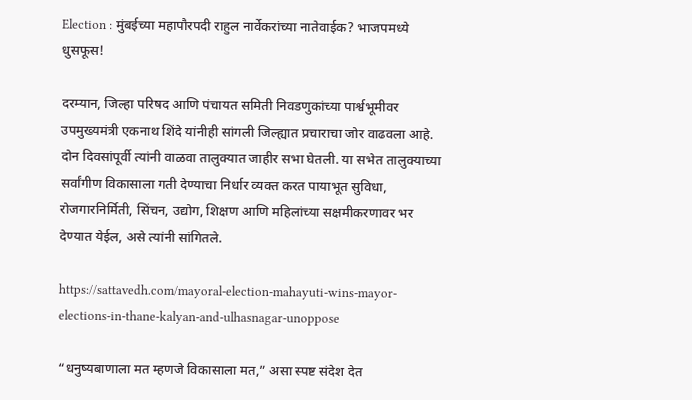Election : मुंबईच्या महापौरपदी राहुल नार्वेकरांच्या नातेवाईक? भाजपमध्ये धुसफूस!

दरम्यान, जिल्हा परिषद आणि पंचायत समिती निवडणुकांच्या पार्श्वभूमीवर उपमुख्यमंत्री एकनाथ शिंदे यांनीही सांगली जिल्ह्यात प्रचाराचा जोर वाढवला आहे. दोन दिवसांपूर्वी त्यांनी वाळवा तालुक्यात जाहीर सभा घेतली. या सभेत तालुक्याच्या सर्वांगीण विकासाला गती देण्याचा निर्धार व्यक्त करत पायाभूत सुविधा, रोजगारनिर्मिती, सिंचन, उद्योग, शिक्षण आणि महिलांच्या सक्षमीकरणावर भर देण्यात येईल, असे त्यांनी सांगितले.

https://sattavedh.com/mayoral-election-mahayuti-wins-mayor-elections-in-thane-kalyan-and-ulhasnagar-unoppose

“धनुष्यबाणाला मत म्हणजे विकासाला मत,” असा स्पष्ट संदेश देत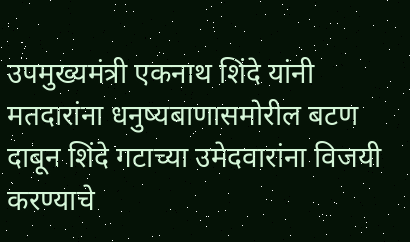उपमुख्यमंत्री एकनाथ शिंदे यांनी मतदारांना धनुष्यबाणासमोरील बटण दाबून शिंदे गटाच्या उमेदवारांना विजयी करण्याचे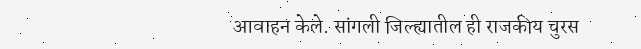आवाहन केले. सांगली जिल्ह्यातील ही राजकीय चुरस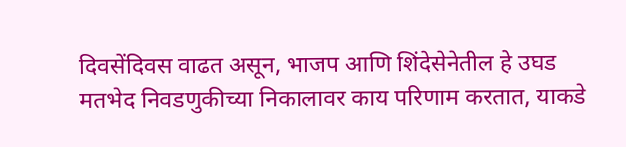दिवसेंदिवस वाढत असून, भाजप आणि शिंदेसेनेतील हे उघड मतभेद निवडणुकीच्या निकालावर काय परिणाम करतात, याकडे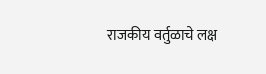राजकीय वर्तुळाचे लक्ष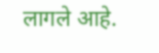लागले आहे.